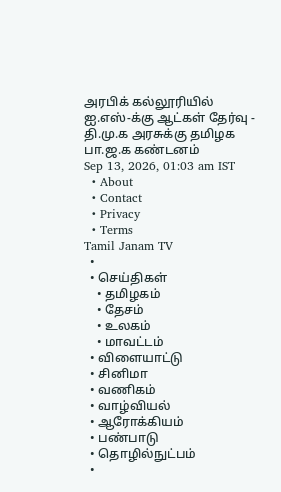அரபிக் கல்லூரியில் ஐ.எஸ்-க்கு ஆட்கள் தேர்வு - தி.மு.க அரசுக்கு தமிழக பா.ஜ.க கண்டனம்
Sep 13, 2026, 01:03 am IST
  • About
  • Contact
  • Privacy
  • Terms
Tamil Janam TV
  •
  • செய்திகள்
    • தமிழகம்
    • தேசம்
    • உலகம்
    • மாவட்டம்
  • விளையாட்டு
  • சினிமா
  • வணிகம்
  • வாழ்வியல்
  • ஆரோக்கியம்
  • பண்பாடு
  • தொழில்நுட்பம்
  •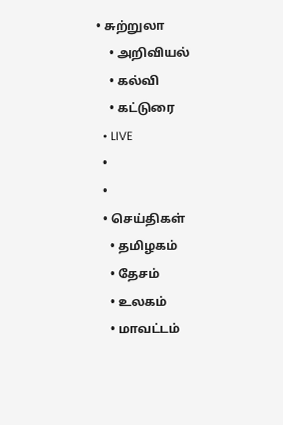• சுற்றுலா
    • அறிவியல்
    • கல்வி
    • கட்டுரை
  • LIVE
  •
  •
  • செய்திகள்
    • தமிழகம்
    • தேசம்
    • உலகம்
    • மாவட்டம்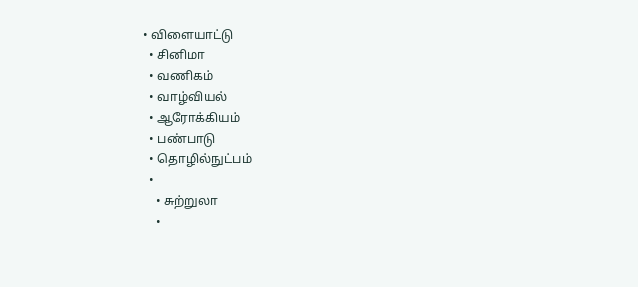• விளையாட்டு
  • சினிமா
  • வணிகம்
  • வாழ்வியல்
  • ஆரோக்கியம்
  • பண்பாடு
  • தொழில்நுட்பம்
  •
    • சுற்றுலா
    •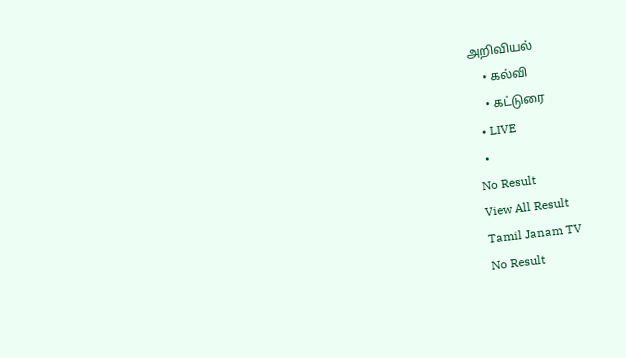அறிவியல்
    • கல்வி
    • கட்டுரை
  • LIVE
  •
No Result
View All Result
Tamil Janam TV
No Result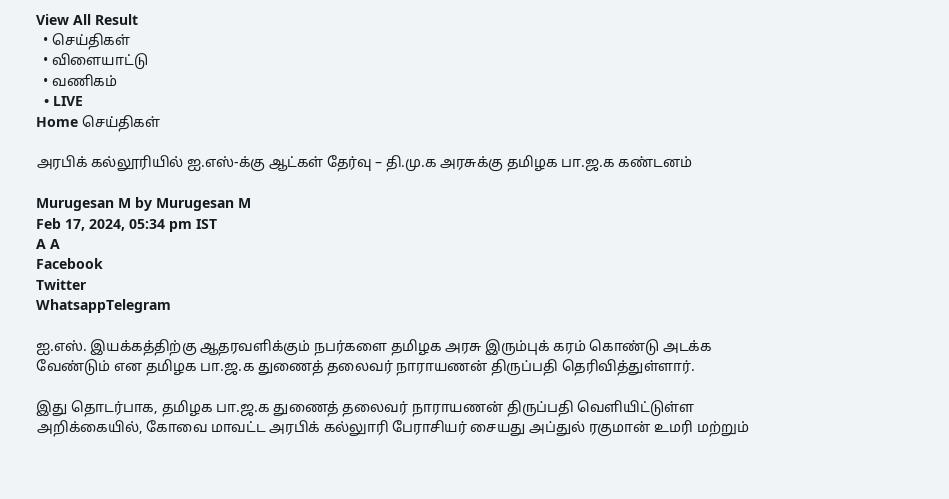View All Result
  • செய்திகள்
  • விளையாட்டு
  • வணிகம்
  • LIVE
Home செய்திகள்

அரபிக் கல்லூரியில் ஐ.எஸ்-க்கு ஆட்கள் தேர்வு – தி.மு.க அரசுக்கு தமிழக பா.ஜ.க கண்டனம்

Murugesan M by Murugesan M
Feb 17, 2024, 05:34 pm IST
A A
Facebook
Twitter
WhatsappTelegram

ஐ.எஸ். இயக்கத்திற்கு ஆதரவளிக்கும் நபர்களை த‌மிழக‌ அரசு இரும்புக் கரம் கொண்டு அடக்க வே‌ண்டு‌ம் என தமிழக பா.ஜ.க துணைத் தலைவர் நாராயணன் திருப்பதி தெரிவித்துள்ளார்.

இது தொடர்பாக, தமிழக பா.ஜ.க துணைத் தலைவர் நாராயணன் திருப்பதி வெளியிட்டுள்ள அறிக்கையில், கோவை மாவட்ட அரபிக் கல்லுாரி பேராசியர் சையது அப்துல் ரகுமான் உமரி மற்றும்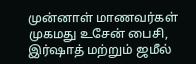முன்னாள் மாணவர்கள் முகமது உசேன் பைசி, இர்ஷாத் மற்றும் ஜமீல்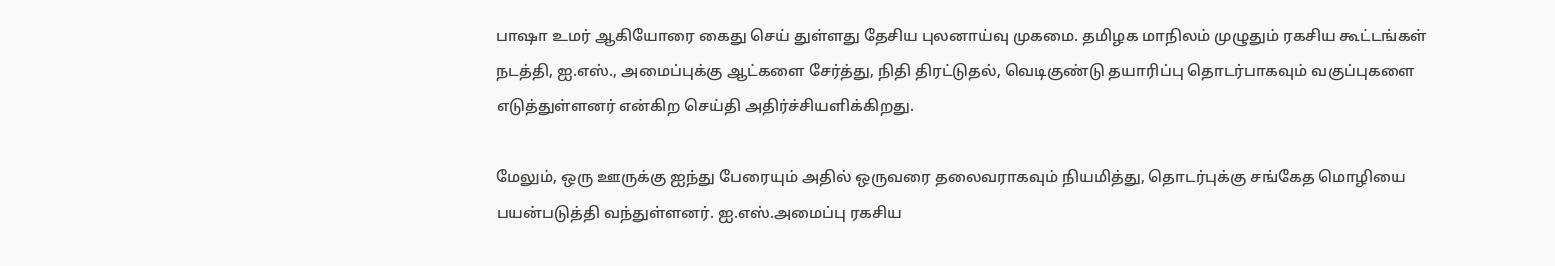பாஷா உம‌ர் ஆகியோரை கைது செய் துள்ளது தேசிய புலனாய்வு முகமை. தமிழக மாநிலம் முழுதும் ரகசிய கூட்டங்கள் நடத்தி, ஐ.எஸ்., அமைப்புக்கு ஆட்களை சேர்த்து, நிதி திரட்டுதல், வெடிகுண்டு தயாரிப்பு தொடர்பாகவும் வகுப்புகளை எடுத்துள்ளனர் என்கிற செய்தி அதிர்ச்சியளிக்கிறது.

மேலும், ஒரு ஊருக்கு ஐந்து பேரையும் அதில் ஒருவரை தலைவராகவும் நியமித்து, தொடர்புக்கு சங்கேத மொழியை பயன்படுத்தி வந்துள்ளனர். ஐ.எஸ்.அமைப்பு ரகசிய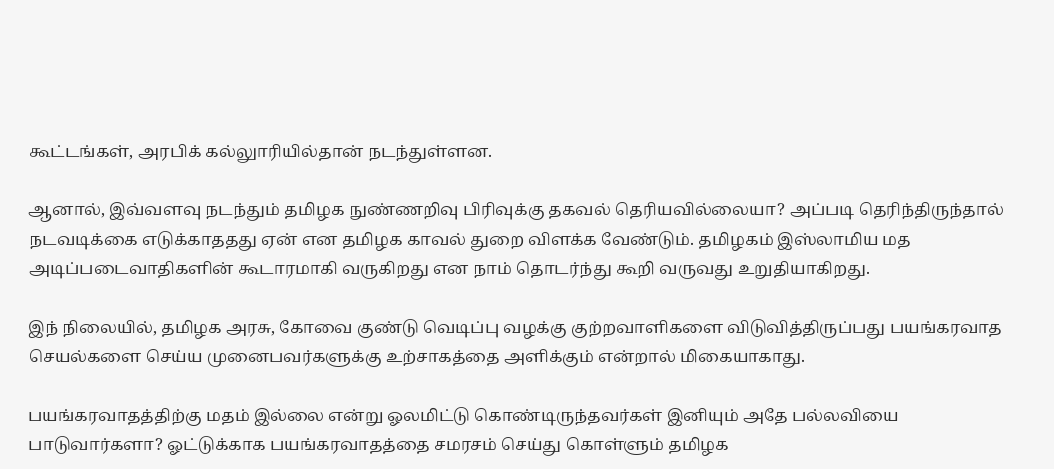கூட்டங்கள், அரபிக் கல்லுாரியில்தான் நடந்துள்ளன.

ஆனால், இவ்வளவு நடந்தும் தமிழக நுண்ணறிவு பிரிவுக்கு தகவல் தெரியவில்லையா? அப்படி தெரிந்திருந்தால் நடவடிக்கை எடுக்காததது ஏன் என த‌மிழக‌ காவல் துறை விளக்க வேண்டும். தமிழகம் இஸ்லாமிய மத அடிப்படைவாதிகளின் கூடாரமாகி வருகிறது என நாம் தொடர்ந்து கூறி வருவது உறுதியாகிறது.

இந் நிலையில், தமிழக அரசு, கோவை கு‌ண்டு வெடிப்பு வழக்கு குற்றவாளிகளை விடுவித்திருப்பது பயங்கரவாத செயல்களை செய்ய முனைபவர்களுக்கு உற்சாகத்தை அளிக்கும் என்றால் மிகையாகாது.

பயங்கரவாதத்திற்கு மதம் இல்லை என்று ஓலமிட்டு கொண்டிருந்தவர்கள் இனியும் அதே பல்லவியை பாடுவார்களா? ஓட்டுக்காக பயங்கரவாதத்தை சமரசம் செய்து கொள்ளும் தமிழக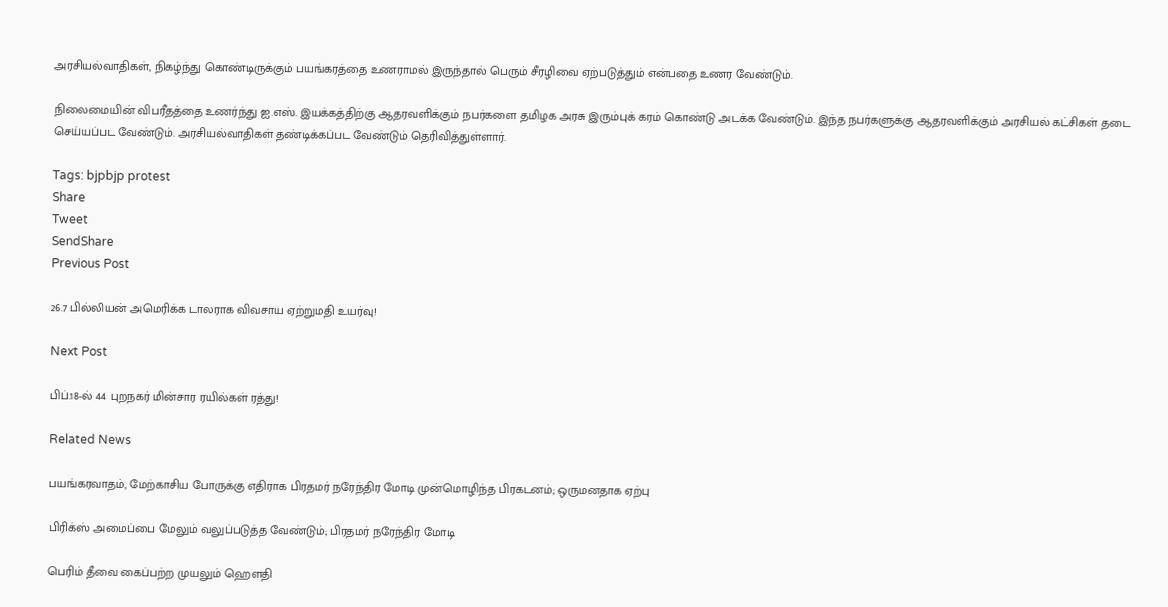அரசியல்வாதிகள், நிகழ்ந்து கொண்டிருக்கும் பயங்கரத்தை உணராமல் இருந்தால் பெரும் சீரழிவை ஏற்படுத்தும் என்பதை உணர வேண்டும்.

நிலைமையின் விபரீதத்தை உணர்ந்து ஐ.எஸ். இயக்கத்திற்கு ஆதரவளிக்கும் நபர்களை த‌மிழக‌ அரசு இரும்புக் கரம் கொண்டு அடக்க வே‌ண்டு‌ம். இ‌ந்த நபர்களுக்கு ஆதரவளிக்கும் அரசியல் கட்சிகள் தடை செய்யப்பட வேண்டும். அரசியல்வாதிகள் தண்டிக்கப்பட வே‌ண்டு‌ம் தெரிவித்துள்ளார்.

Tags: bjpbjp protest
Share
Tweet
SendShare
Previous Post

26.7 பில்லியன் அமெரிக்க டாலராக விவசாய ஏற்றுமதி உயர்வு!

Next Post

பிப்.18-ல் 44 புறநகர் மின்சார ரயில்கள் ரத்து!

Related News

பயங்கரவாதம், மேற்காசிய போருக்கு எதிராக பிரதமர் நரேந்திர மோடி முன்மொழிந்த பிரகடனம்; ஒருமனதாக ஏற்பு

பிரிக்ஸ் அமைப்பை மேலும் வலுப்படுத்த வேண்டும்; பிரதமர் நரேந்திர மோடி

பெரிம் தீவை கைப்பற்ற முயலும் ஹெளதி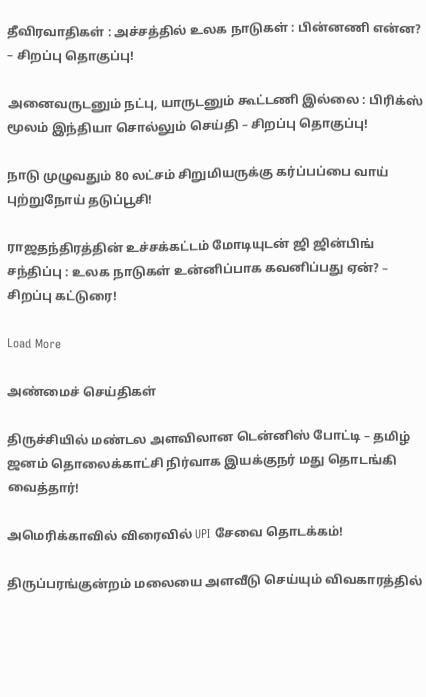தீவிரவாதிகள் : அச்சத்தில் உலக நாடுகள் : பின்னணி என்ன? – சிறப்பு தொகுப்பு!

அனைவருடனும் நட்பு, யாருடனும் கூட்டணி இல்லை : பிரிக்ஸ் மூலம் இந்தியா சொல்லும் செய்தி – சிறப்பு தொகுப்பு!

நாடு முழுவதும் 80 லட்சம் சிறுமியருக்கு கர்ப்பப்பை வாய் புற்றுநோய் தடுப்பூசி!

ராஜதந்திரத்தின் உச்சக்கட்டம் மோடியுடன் ஜி ஜின்பிங் சந்திப்பு : உலக நாடுகள் உன்னிப்பாக கவனிப்பது ஏன்? – சிறப்பு கட்டுரை!

Load More

அண்மைச் செய்திகள்

திருச்சியில் மண்டல அளவிலான டென்னிஸ் போட்டி – தமிழ் ஜனம் தொலைக்காட்சி நிர்வாக இயக்குநர் மது தொடங்கி வைத்தார்!

அமெரிக்காவில் விரைவில் UPI சேவை தொடக்கம்!

திருப்பரங்குன்றம் மலையை அளவீடு செய்யும் விவகாரத்தில்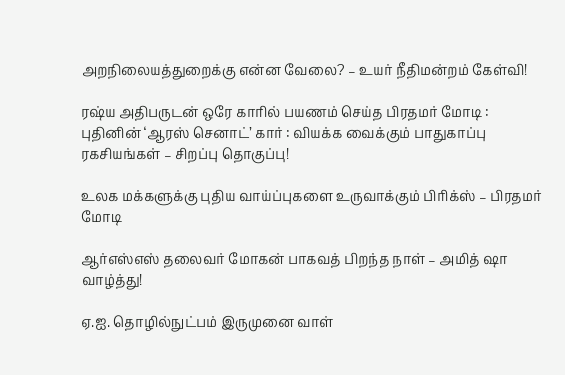அறநிலையத்துறைக்கு என்ன வேலை? – உயர் நீதிமன்றம் கேள்வி!

ரஷ்ய அதிபருடன் ஒரே காரில் பயணம் செய்த பிரதமர் மோடி : புதினின் ‘ஆரஸ் செனாட்’ கார் : வியக்க வைக்கும் பாதுகாப்பு ரகசியங்கள் – சிறப்பு தொகுப்பு!

உலக மக்களுக்கு புதிய வாய்ப்புகளை உருவாக்கும் பிரிக்ஸ் – பிரதமர் மோடி

ஆர்எஸ்எஸ் தலைவர் மோகன் பாகவத் பிறந்த நாள் – அமித் ஷா வாழ்த்து!

ஏ.ஐ. தொழில்நுட்பம் இருமுனை வாள்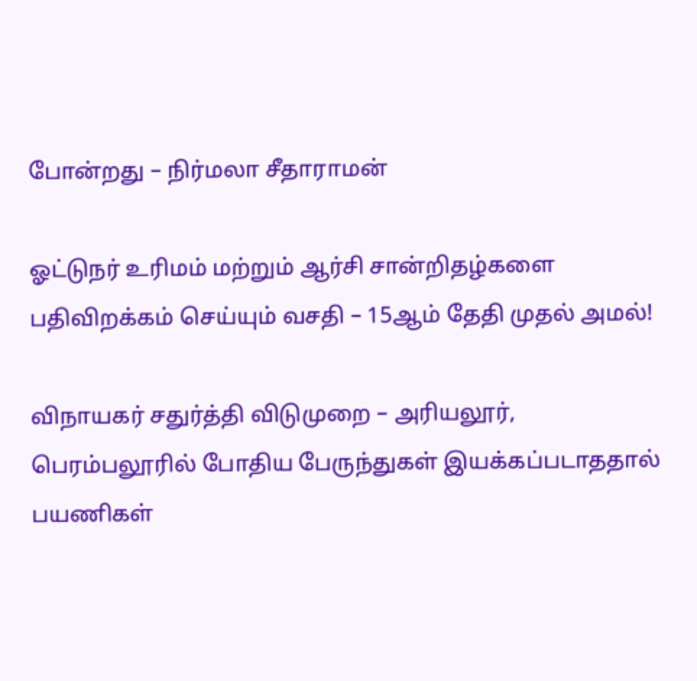போன்றது – நிர்மலா சீதாராமன்

ஓட்டுநர் உரிமம் மற்றும் ஆர்சி சான்றிதழ்களை பதிவிறக்கம் செய்யும் வசதி – 15ஆம் தேதி முதல் அமல்!

விநாயகர் சதுர்த்தி விடுமுறை – அரியலூர், பெரம்பலூரில் போதிய பேருந்துகள் இயக்கப்படாததால் பயணிகள்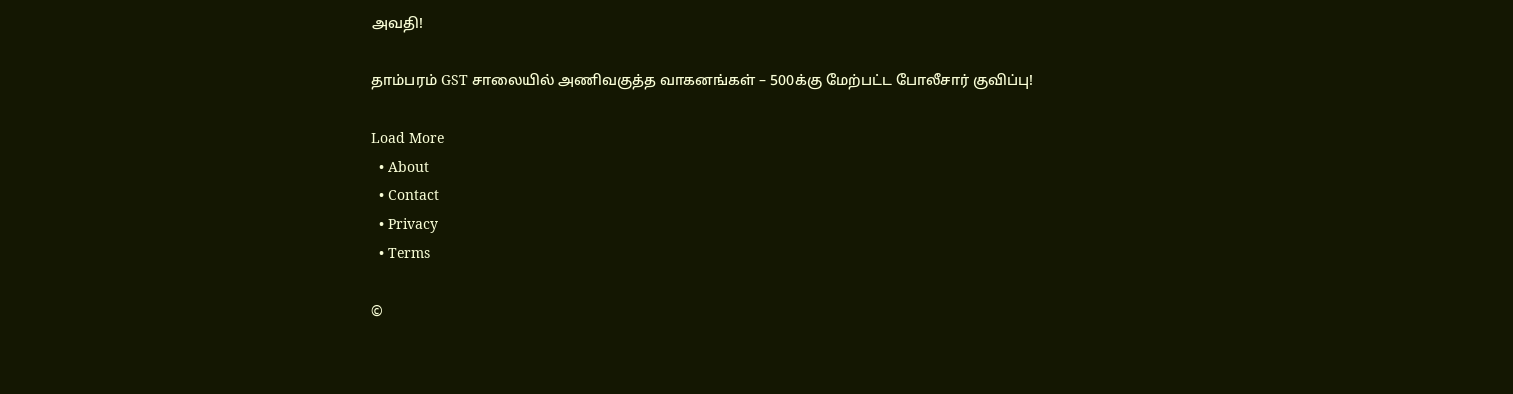அவதி!

தாம்பரம் GST சாலையில் அணிவகுத்த வாகனங்கள் – 500க்கு மேற்பட்ட போலீசார் குவிப்பு!

Load More
  • About
  • Contact
  • Privacy
  • Terms

©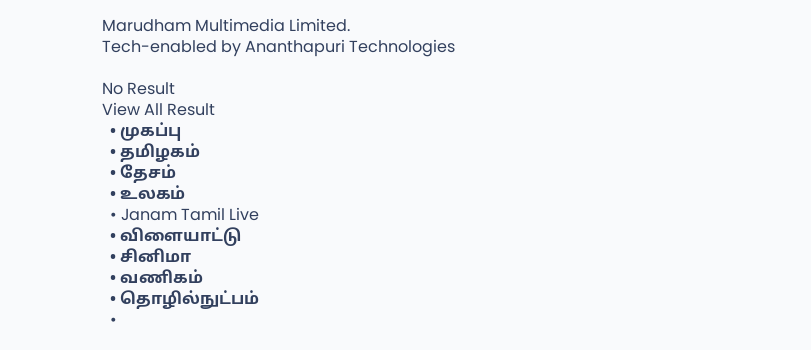Marudham Multimedia Limited.
Tech-enabled by Ananthapuri Technologies

No Result
View All Result
  • முகப்பு
  • தமிழகம்
  • தேசம்
  • உலகம்
  • Janam Tamil Live
  • விளையாட்டு
  • சினிமா
  • வணிகம்
  • தொழில்நுட்பம்
  •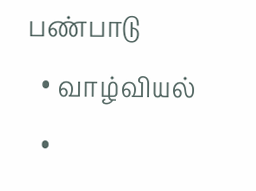பண்பாடு
  • வாழ்வியல்
  •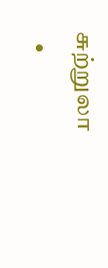சுற்றுலா
  •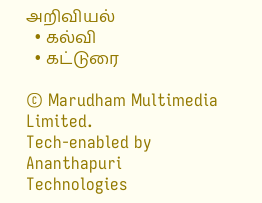அறிவியல்
  • கல்வி
  • கட்டுரை

© Marudham Multimedia Limited.
Tech-enabled by Ananthapuri Technologies